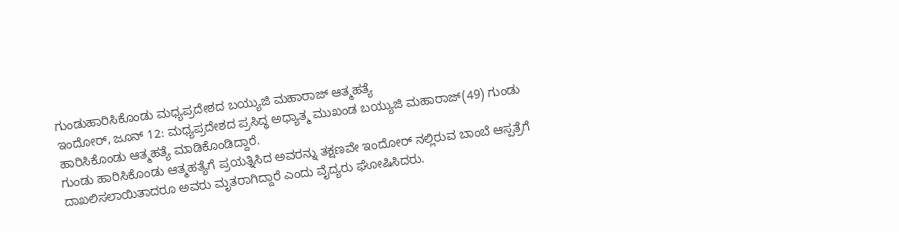ಗುಂಡುಹಾರಿಸಿಕೊಂಡು ಮಧ್ಯಪ್ರದೇಶದ ಬಯ್ಯುಜಿ ಮಹಾರಾಜ್ ಆತ್ಮಹತ್ಯೆ
ಇಂದೋರ್, ಜೂನ್ 12: ಮಧ್ಯಪ್ರದೇಶದ ಪ್ರಸಿದ್ಧ ಅಧ್ಯಾತ್ಮ ಮುಖಂಡ ಬಯ್ಯುಜಿ ಮಹಾರಾಜ್(49) ಗುಂಡು ಹಾರಿಸಿಕೊಂಡು ಆತ್ಮಹತ್ಯೆ ಮಾಡಿಕೊಂಡಿದ್ದಾರೆ.
ಗುಂಡು ಹಾರಿಸಿಕೊಂಡು ಆತ್ಮಹತ್ಯೆಗೆ ಪ್ರಯತ್ನಿಸಿದ ಅವರನ್ನು ತಕ್ಷಣವೇ ಇಂದೋರ್ ನಲ್ಲಿರುವ ಬಾಂಬೆ ಆಸ್ಪತ್ರೆಗೆ ದಾಖಲಿಸಲಾಯಿತಾದರೂ ಅವರು ಮೃತರಾಗಿದ್ದಾರೆ ಎಂದು ವೈದ್ಯರು ಘೋಷಿಸಿದರು.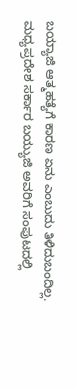ಬಯ್ಯಾಜಿ ಆತ್ಮಹತ್ಯೆಗೆ ಕಾರಣ ಏನು ಎಂಬುದು ತಿಳಿದುಬಂದಿಲ್ಲ. ಮಧ್ಯಪ್ರದೇಶ ಸರ್ಕಾರ ಬಯ್ಯುಜಿ ಅವರಿಗೆ ಸಂಪುಟದಲ್ಲಿ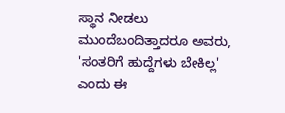ಸ್ಥಾನ ನೀಡಲು ಮುಂದೆಬಂದಿತ್ತಾದರೂ ಅವರು, 'ಸಂತರಿಗೆ ಹುದ್ದೆಗಳು ಬೇಕಿಲ್ಲ' ಎಂದು ಈ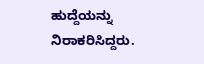ಹುದ್ದೆಯನ್ನು ನಿರಾಕರಿಸಿದ್ದರು.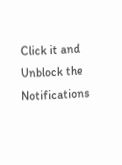Click it and Unblock the Notifications